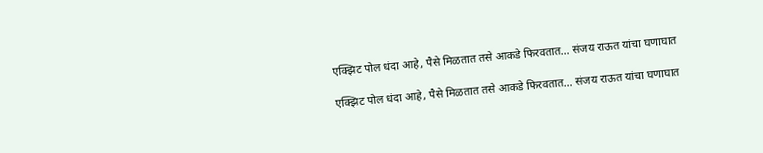एक्झिट पोल धंदा आहे, पैसे मिळतात तसे आकडे फिरवतात… संजय राऊत यांचा घणाघात

एक्झिट पोल धंदा आहे, पैसे मिळतात तसे आकडे फिरवतात… संजय राऊत यांचा घणाघात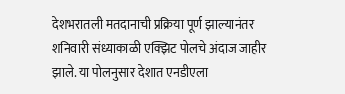देशभरातली मतदानाची प्रक्रिया पूर्ण झाल्यानंतर शनिवारी संध्याकाळी एक्झिट पोलचे अंदाज जाहीर झाले. या पोलनुसार देशात एनडीएला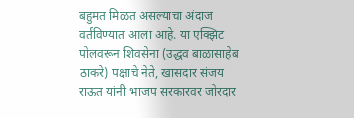बहुमत मिळत असल्याचा अंदाज वर्तविण्यात आला आहे. या एक्झिट पोलवरून शिवसेना (उद्धव बाळासाहेब ठाकरे) पक्षाचे नेते, खासदार संजय राऊत यांनी भाजप सरकारवर जोरदार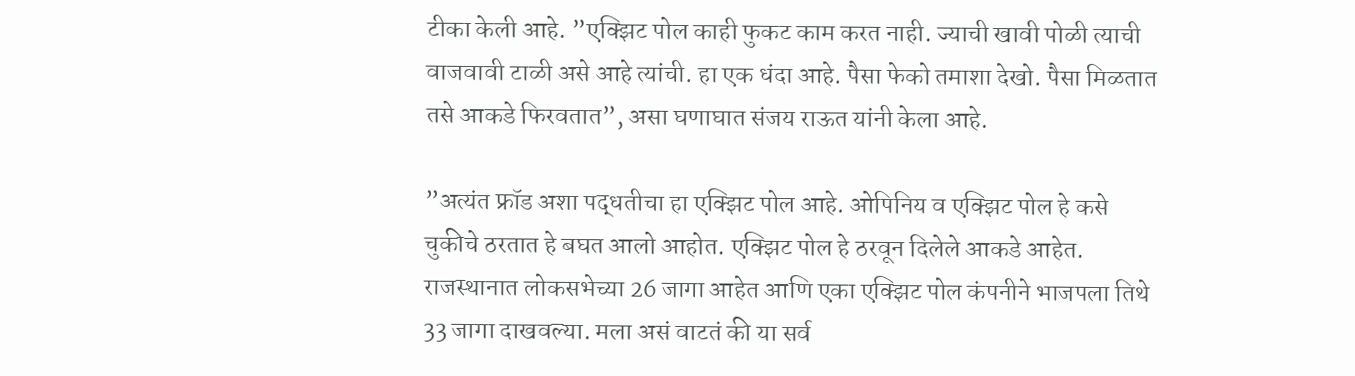टीका केली आहे. ”एक्झिट पोल काही फुकट काम करत नाही. ज्याची खावी पोळी त्याची वाजवावी टाळी असे आहे त्यांची. हा एक धंदा आहे. पैसा फेको तमाशा देखो. पैसा मिळतात तसे आकडे फिरवतात”, असा घणाघात संजय राऊत यांनी केला आहे.

”अत्यंत फ्रॉड अशा पद्धतीचा हा एक्झिट पोल आहे. ओपिनिय व एक्झिट पोल हे कसे चुकीचे ठरतात हे बघत आलो आहोत. एक्झिट पोल हे ठरवून दिलेले आकडे आहेत. राजस्थानात लोकसभेच्या 26 जागा आहेत आणि एका एक्झिट पोल कंपनीने भाजपला तिथे 33 जागा दाखवल्या. मला असं वाटतं की या सर्व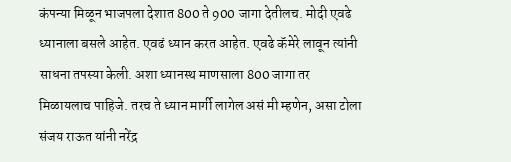कंपन्या मिळून भाजपला देशात 800 ते 900 जागा देतीलच. मोदी एवढे ध्यानाला बसले आहेत. एवढं ध्यान करत आहेत. एवढे कॅमेरे लावून त्यांनी साधना तपस्या केली. अशा ध्यानस्थ माणसाला 800 जागा तर मिळायलाच पाहिजे. तरच ते ध्यान मार्गी लागेल असं मी म्हणेन, असा टोला संजय राऊत यांनी नरेंद्र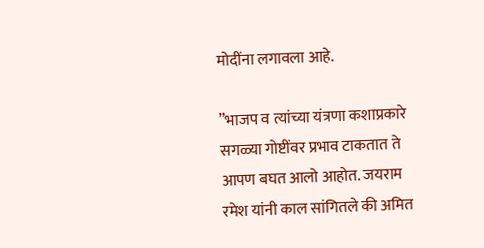मोदींना लगावला आहे.

”भाजप व त्यांच्या यंत्रणा कशाप्रकारे सगळ्या गोष्टींवर प्रभाव टाकतात ते आपण बघत आलो आहोत. जयराम रमेश यांनी काल सांगितले की अमित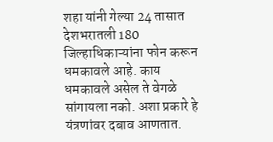शहा यांनी गेल्या 24 तासात देशभरातली 180 जिल्हाधिकाऱ्यांना फोन करून धमकावले आहे. काय धमकावले असेल ते वेगळे सांगायला नको. अशा प्रकारे हे यंत्रणांवर दबाव आणतात.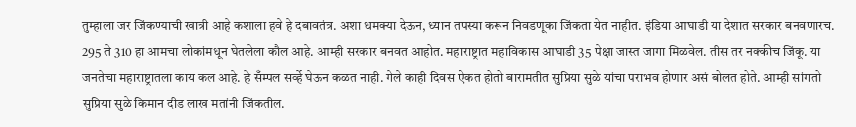तुम्हाला जर जिंकण्याची खात्री आहे कशाला हवे हे दबावतंत्र. अशा धमक्या देऊन, ध्यान तपस्या करून निवडणूका जिंकता येत नाहीत. इंडिया आघाडी या देशात सरकार बनवणारच. 295 ते 310 हा आमचा लोकांमधून घेतलेला कौल आहे. आम्ही सरकार बनवत आहोत. महाराष्ट्रात महाविकास आघाडी 35 पेक्षा जास्त जागा मिळवेल. तीस तर नक्कीच जिंकू. या जनतेचा महाराष्ट्रातला काय कल आहे. हे सँम्पल सर्व्हे घेऊन कळत नाही. गेले काही दिवस ऐकत होतो बारामतीत सुप्रिया सुळे यांचा पराभव होणार असं बोलत होते. आम्ही सांगतो सुप्रिया सुळे किमान दीड लाख मतांनी जिंकतील.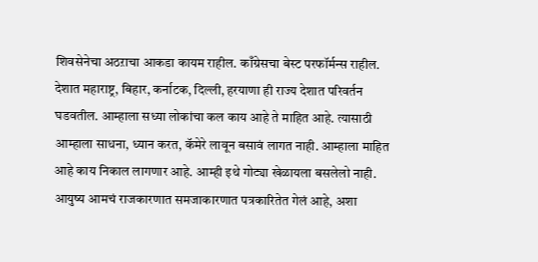शिवसेनेचा अठऱाचा आकडा कायम राहील. काँग्रेसचा बेस्ट परफॉर्मन्स राहील. देशात महाराष्ट्र, बिहार, कर्नाटक, दिल्ली, हरयाणा ही राज्य देशात परिवर्तन घडवतील. आम्हाला सध्या लोकांचा कल काय आहे ते माहित आहे. त्यासाठी आम्हाला साधना, ध्यान करत, कॅमेरे लावून बसावं लागत नाही. आम्हाला माहित आहे काय निकाल लागणार आहे. आम्ही इथे गोट्या खेळायला बसलेलो नाही. आयुष्य आमचं राजकारणात समजाकारणात पत्रकारितेत गेलं आहे, अशा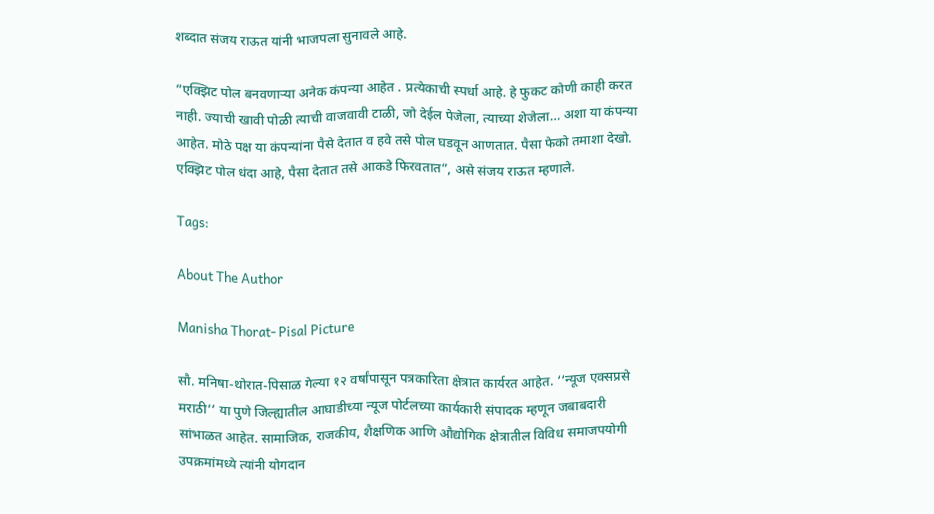शब्दात संजय राऊत यांनी भाजपला सुनावले आहे.

”एक्झिट पोल बनवणाऱ्या अनेक कंपन्या आहेत . प्रत्येकाची स्पर्धा आहे. हे फुकट कोणी काही करत नाही. ज्याची खावी पोळी त्याची वाजवावी टाळी, जो देईल पेजेला, त्याच्या शेजेला… अशा या कंपन्या आहेत. मोठे पक्ष या कंपन्यांना पैसे देतात व हवे तसे पोल घडवून आणतात. पैसा फेको तमाशा देखो. एक्झिट पोल धंदा आहे, पैसा देतात तसे आकडे फिरवतात”, असे संजय राऊत म्हणाले.

Tags:

About The Author

Manisha Thorat- Pisal Picture

सौ. मनिषा-थोरात-पिसाळ गेल्या १२ वर्षांपासून पत्रकारिता क्षेत्रात कार्यरत आहेत. ‘‘न्यूज एक्सप्रसे मराठी’’ या पुणे जिल्ह्यातील आघाडीच्या न्यूज पोर्टलच्या कार्यकारी संपादक म्हणून जबाबदारी सांभाळत आहेत. सामाजिक, राजकीय, शैक्षणिक आणि औद्योगिक क्षेत्रातील विविध समाजपयोगी उपक्रमांमध्ये त्यांनी योगदान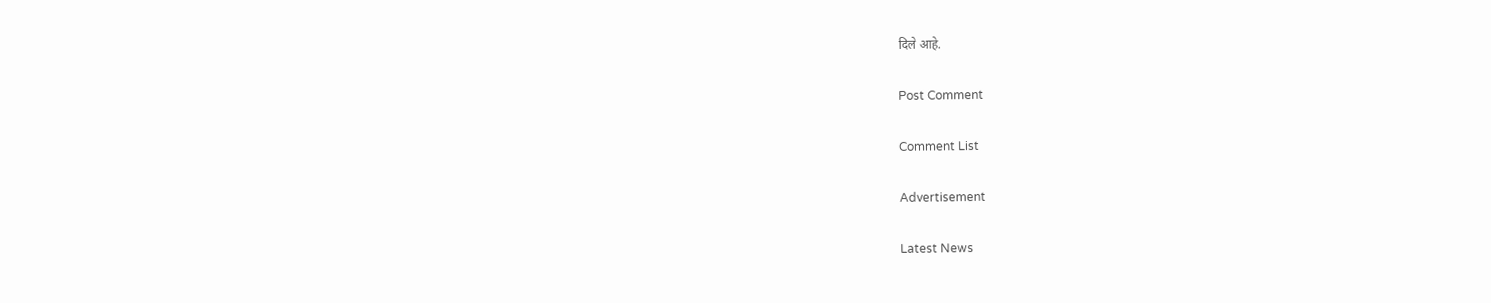दिले आहे.

Post Comment

Comment List

Advertisement

Latest News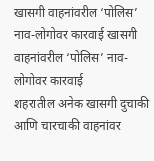खासगी वाहनांवरील ‘पोलिस’ नाव-लोगोवर कारवाई खासगी वाहनांवरील ‘पोलिस’ नाव-लोगोवर कारवाई
शहरातील अनेक खासगी दुचाकी आणि चारचाकी वाहनांवर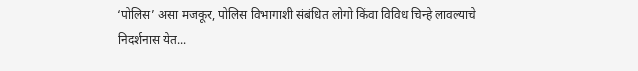‘पोलिस’ असा मजकूर, पोलिस विभागाशी संबंधित लोगो किंवा विविध चिन्हे लावल्याचे निदर्शनास येत...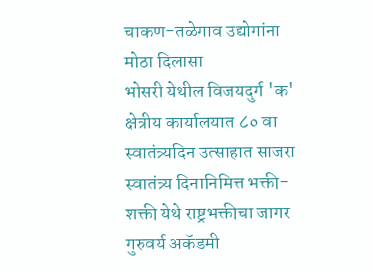चाकण-तळेगाव उद्योगांना मोठा दिलासा
भोसरी येथील विजयदुर्ग 'क' क्षेत्रीय कार्यालयात ८० वा स्वातंत्र्यदिन उत्साहात साजरा
स्वातंत्र्य दिनानिमित्त भक्ती-शक्ती येथे राष्ट्रभक्तीचा जागर
गुरुवर्य अकॅडमी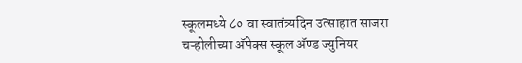स्कूलमध्ये ८० वा स्वातंत्र्यदिन उत्साहात साजरा
चऱ्होलीच्या अ‍ॅपेक्स स्कूल अ‍ॅण्ड ज्युनियर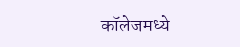कॉलेजमध्ये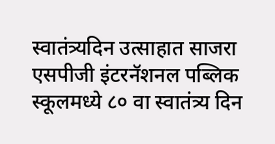स्वातंत्र्यदिन उत्साहात साजरा
एसपीजी इंटरनॅशनल पब्लिक स्कूलमध्ये ८० वा स्वातंत्र्य दिन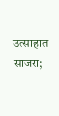उत्साहात साजरा;